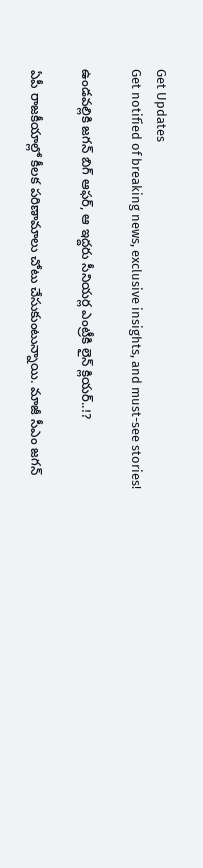Get Updates
Get notified of breaking news, exclusive insights, and must-see stories!

ఉండవల్లికి జగన్ బిగ్ ఆఫర్, ఆ ఇద్దరు సీనియర్ల ఎంట్రీకి లైన్ క్లియర్..!?

ఏపీ రాజకీయాల్లో కీలక పరిణామాలు చోటు చేసుకుంటున్నాయి. మాజీ సీఎం జగన్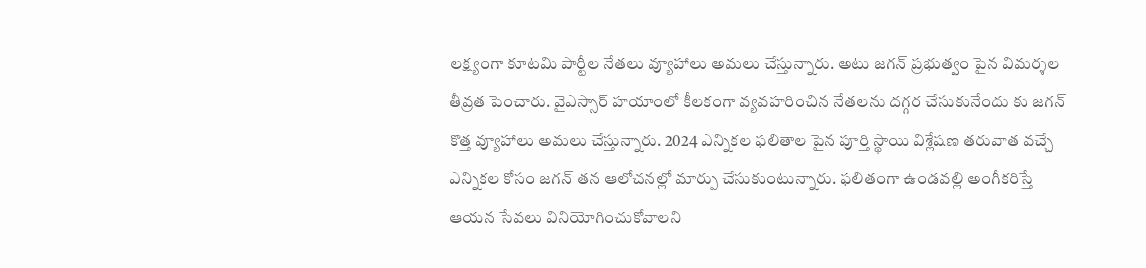లక్ష్యంగా కూటమి పార్టీల నేతలు వ్యూహాలు అమలు చేస్తున్నారు. అటు జగన్ ప్రభుత్వం పైన విమర్శల తీవ్రత పెంచారు. వైఎస్సార్ హయాంలో కీలకంగా వ్యవహరించిన నేతలను దగ్గర చేసుకునేందు కు జగన్ కొత్త వ్యూహాలు అమలు చేస్తున్నారు. 2024 ఎన్నికల ఫలితాల పైన పూర్తి స్థాయి విశ్లేషణ తరువాత వచ్చే ఎన్నికల కోసం జగన్ తన ఆలోచనల్లో మార్పు చేసుకుంటున్నారు. ఫలితంగా ఉండవల్లి అంగీకరిస్తే ఆయన సేవలు వినియోగించుకోవాలని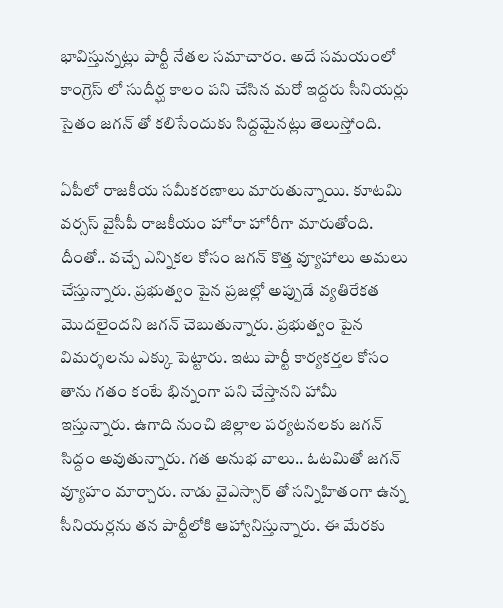భావిస్తున్నట్లు పార్టీ నేతల సమాచారం. అదే సమయంలో కాంగ్రెస్ లో సుదీర్ఘ కాలం పని చేసిన మరో ఇద్దరు సీనియర్లు సైతం జగన్ తో కలిసేందుకు సిద్దమైనట్లు తెలుస్తోంది.

ఏపీలో రాజకీయ సమీకరణాలు మారుతున్నాయి. కూటమి వర్సస్ వైసీపీ రాజకీయం హోరా హోరీగా మారుతోంది. దీంతో.. వచ్చే ఎన్నికల కోసం జగన్ కొత్త వ్యూహాలు అమలు చేస్తున్నారు. ప్రభుత్వం పైన ప్రజల్లో అప్పుడే వ్యతిరేకత మొదలైందని జగన్ చెబుతున్నారు. ప్రభుత్వం పైన విమర్శలను ఎక్కు పెట్టారు. ఇటు పార్టీ కార్యకర్తల కోసం తాను గతం కంటే భిన్నంగా పని చేస్తానని హామీ ఇస్తున్నారు. ఉగాది నుంచి జిల్లాల పర్యటనలకు జగన్ సిద్దం అవుతున్నారు. గత అనుభ వాలు.. ఓటమితో జగన్ వ్యూహం మార్చారు. నాడు వైఎస్సార్ తో సన్నిహితంగా ఉన్న సీనియర్లను తన పార్టీలోకి ఆహ్వానిస్తున్నారు. ఈ మేరకు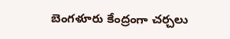బెంగళూరు కేంద్రంగా చర్చలు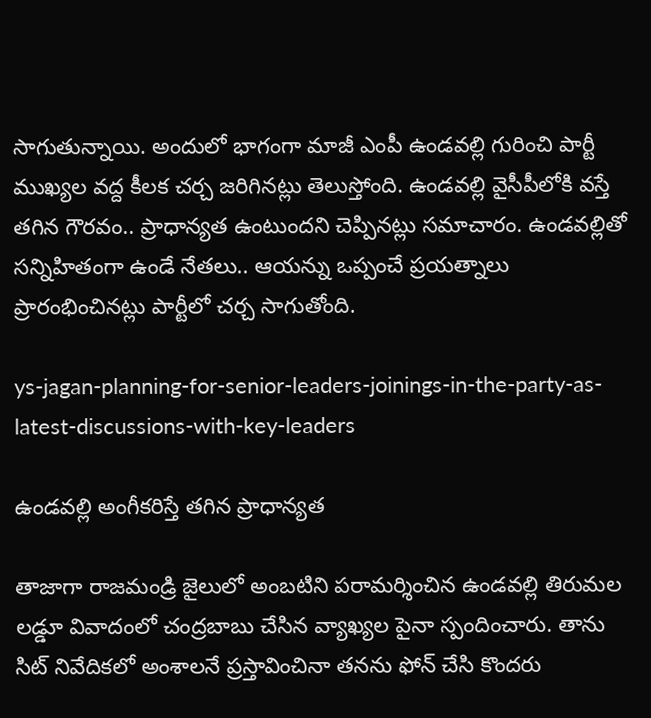సాగుతున్నాయి. అందులో భాగంగా మాజీ ఎంపీ ఉండవల్లి గురించి పార్టీ ముఖ్యల వద్ద కీలక చర్చ జరిగినట్లు తెలుస్తోంది. ఉండవల్లి వైసీపీలోకి వస్తే తగిన గౌరవం.. ప్రాధాన్యత ఉంటుందని చెప్పినట్లు సమాచారం. ఉండవల్లితో సన్నిహితంగా ఉండే నేతలు.. ఆయన్ను ఒప్పంచే ప్రయత్నాలు ప్రారంభించినట్లు పార్టీలో చర్చ సాగుతోంది.

ys-jagan-planning-for-senior-leaders-joinings-in-the-party-as-latest-discussions-with-key-leaders

ఉండవల్లి అంగీకరిస్తే తగిన ప్రాధాన్యత

తాజాగా రాజమండ్రి జైలులో అంబటిని పరామర్శించిన ఉండవల్లి తిరుమల లడ్డూ వివాదంలో చంద్రబాబు చేసిన వ్యాఖ్యల పైనా స్పందించారు. తాను సిట్ నివేదికలో అంశాలనే ప్రస్తావించినా తనను ఫోన్ చేసి కొందరు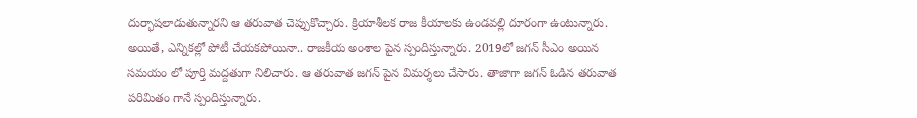దుర్భాషలాడుతున్నారని ఆ తరువాత చెప్పుకొచ్చారు. క్రియాశీలక రాజ కీయాలకు ఉండవల్లి దూరంగా ఉంటున్నారు. అయితే, ఎన్నికల్లో పోటీ చేయకపోయినా.. రాజకీయ అంశాల పైన స్పందిస్తున్నారు. 2019లో జగన్ సీఎం అయిన సమయం లో పూర్తి మద్దతుగా నిలిచారు. ఆ తరువాత జగన్ పైన విమర్శలు చేసారు. తాజాగా జగన్ ఓడిన తరువాత పరిమితం గానే స్పందిస్తున్నారు.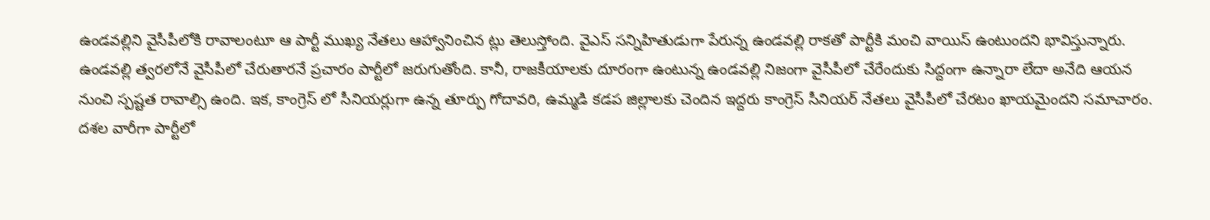ఉండవల్లిని వైసీపీలోకి రావాలంటూ ఆ పార్టీ ముఖ్య నేతలు ఆహ్వానించిన ట్లు తెలుస్తోంది. వైఎస్ సన్నిహితుడుగా పేరున్న ఉండవల్లి రాకతో పార్టీకి మంచి వాయిస్ ఉంటుందని భావిస్తున్నారు. ఉండవల్లి త్వరలోనే వైసీపీలో చేరుతారనే ప్రచారం పార్టీలో జరుగుతోంది. కానీ, రాజకీయాలకు దూరంగా ఉంటున్న ఉండవల్లి నిజంగా వైసీపీలో చేరేందుకు సిద్దంగా ఉన్నారా లేదా అనేది ఆయన నుంచి స్పష్టత రావాల్సి ఉంది. ఇక, కాంగ్రెస్ లో సీనియర్లుగా ఉన్న తూర్పు గోదావరి, ఉమ్మడి కడప జిల్లాలకు చెందిన ఇద్దరు కాంగ్రెస్ సీనియర్ నేతలు వైసీపీలో చేరటం ఖాయమైందని సమాచారం. దశల వారీగా పార్టీలో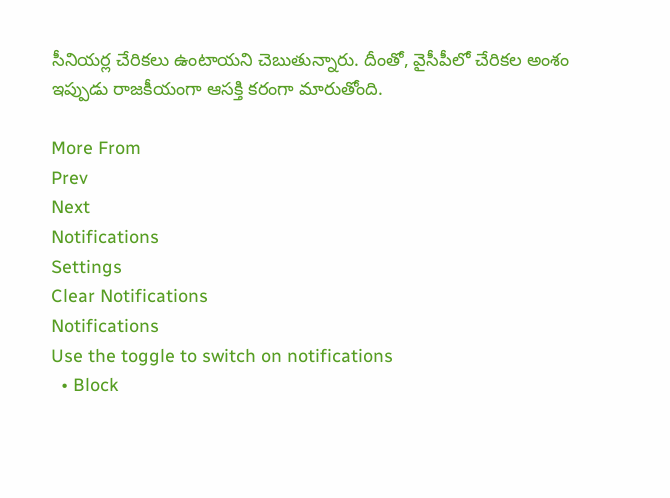సీనియర్ల చేరికలు ఉంటాయని చెబుతున్నారు. దీంతో, వైసీపీలో చేరికల అంశం ఇప్పుడు రాజకీయంగా ఆసక్తి కరంగా మారుతోంది.

More From
Prev
Next
Notifications
Settings
Clear Notifications
Notifications
Use the toggle to switch on notifications
  • Block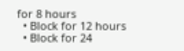for 8 hours
  • Block for 12 hours
  • Block for 24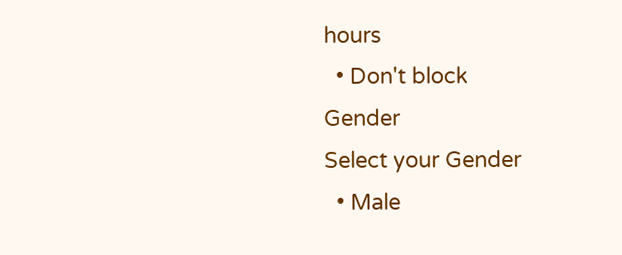hours
  • Don't block
Gender
Select your Gender
  • Male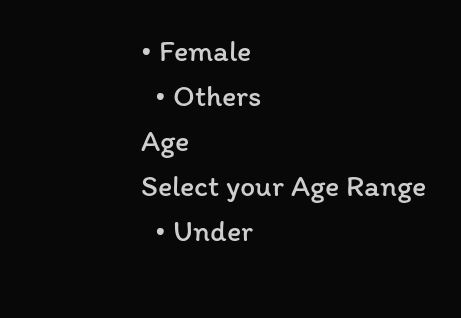• Female
  • Others
Age
Select your Age Range
  • Under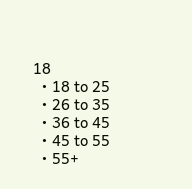18
  • 18 to 25
  • 26 to 35
  • 36 to 45
  • 45 to 55
  • 55+